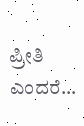ಪ್ರೀತಿ ಎಂದರೆ…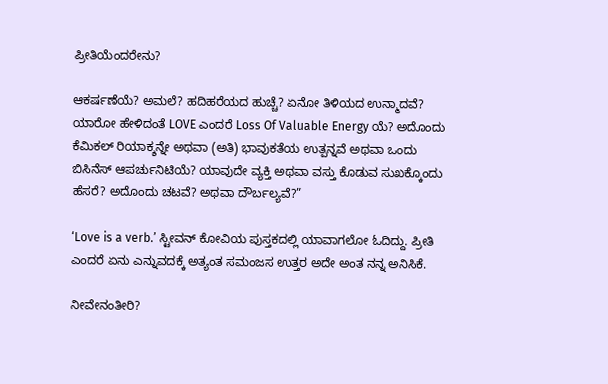ಪ್ರೀತಿಯೆಂದರೇನು?

ಆಕರ್ಷಣೆಯೆ? ಅಮಲೆ? ಹದಿಹರೆಯದ ಹುಚ್ಚೆ? ಏನೋ ತಿಳಿಯದ ಉನ್ಮಾದವೆ? ಯಾರೋ ಹೇಳಿದಂತೆ LOVE ಎಂದರೆ Loss Of Valuable Energy ಯೆ? ಅದೊಂದು ಕೆಮಿಕಲ್ ರಿಯಾಕ್ಶನ್ನೇ ಅಥವಾ (ಅತಿ) ಭಾವುಕತೆಯ ಉತ್ಪನ್ನವೆ ಅಥವಾ ಒಂದು ಬಿಸಿನೆಸ್ ಆಪರ್ಚುನಿಟಿಯೆ? ಯಾವುದೇ ವ್ಯಕ್ತಿ ಅಥವಾ ವಸ್ತು ಕೊಡುವ ಸುಖಕ್ಕೊಂದು ಹೆಸರೆ? ಅದೊಂದು ಚಟವೆ? ಅಥವಾ ದೌರ್ಬಲ್ಯವೆ?”

‘Love is a verb.’ ಸ್ಟೀವನ್ ಕೋವಿಯ ಪುಸ್ತಕದಲ್ಲಿ ಯಾವಾಗಲೋ ಓದಿದ್ದು. ಪ್ರೀತಿ ಎಂದರೆ ಏನು ಎನ್ನುವದಕ್ಕೆ ಅತ್ಯಂತ ಸಮಂಜಸ ಉತ್ತರ ಅದೇ ಅಂತ ನನ್ನ ಅನಿಸಿಕೆ.

ನೀವೇನಂತೀರಿ?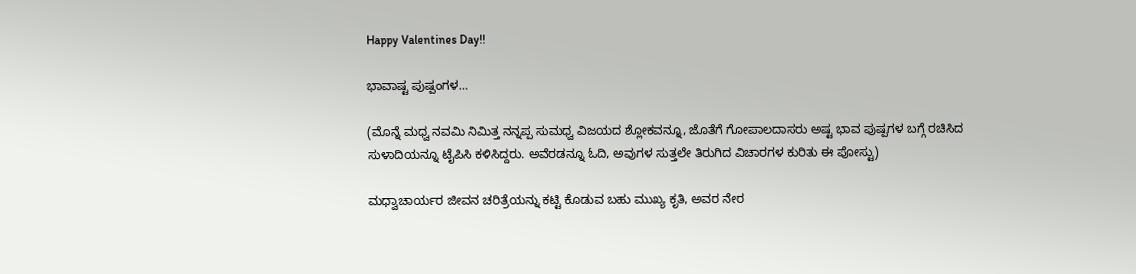Happy Valentines Day!!

ಭಾವಾಷ್ಟ ಪುಷ್ಪಂಗಳ…

(ಮೊನ್ನೆ ಮಧ್ವ ನವಮಿ ನಿಮಿತ್ತ ನನ್ನಪ್ಪ ಸುಮಧ್ವ ವಿಜಯದ ಶ್ಲೋಕವನ್ನೂ, ಜೊತೆಗೆ ಗೋಪಾಲದಾಸರು ಅಷ್ಟ ಭಾವ ಪುಷ್ಪಗಳ ಬಗ್ಗೆ ರಚಿಸಿದ ಸುಳಾದಿಯನ್ನೂ ಟೈಪಿಸಿ ಕಳಿಸಿದ್ದರು. ಅವೆರಡನ್ನೂ ಓದಿ, ಅವುಗಳ ಸುತ್ತಲೇ ತಿರುಗಿದ ವಿಚಾರಗಳ ಕುರಿತು ಈ ಪೋಸ್ಟು)

ಮಧ್ವಾಚಾರ್ಯರ ಜೀವನ ಚರಿತ್ರೆಯನ್ನು ಕಟ್ಟಿ ಕೊಡುವ ಬಹು ಮುಖ್ಯ ಕೃತಿ, ಅವರ ನೇರ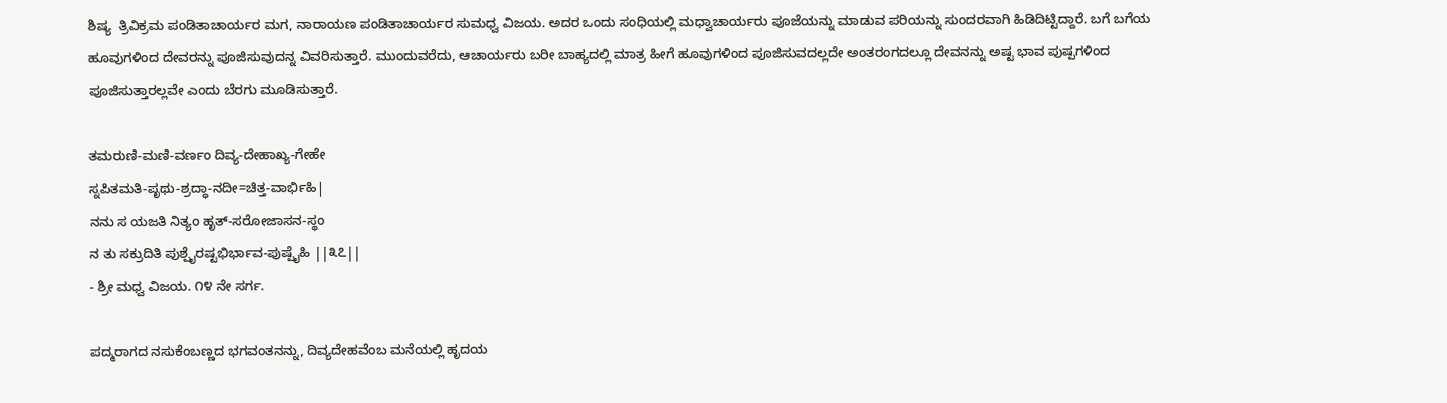ಶಿಷ್ಯ  ತ್ರಿವಿಕ್ರಮ ಪಂಡಿತಾಚಾರ್ಯರ ಮಗ, ನಾರಾಯಣ ಪಂಡಿತಾಚಾರ್ಯರ ಸುಮಧ್ವ ವಿಜಯ. ಅದರ ಒಂದು ಸಂಧಿಯಲ್ಲಿ ಮಧ್ವಾಚಾರ್ಯರು ಪೂಜೆಯನ್ನು ಮಾಡುವ ಪರಿಯನ್ನು ಸುಂದರವಾಗಿ ಹಿಡಿದಿಟ್ಟಿದ್ದಾರೆ. ಬಗೆ ಬಗೆಯ ಹೂವುಗಳಿಂದ ದೇವರನ್ನು ಪೂಜಿಸುವುದನ್ನ ವಿವರಿಸುತ್ತಾರೆ. ಮುಂದುವರೆದು, ಆಚಾರ್ಯರು ಬರೀ ಬಾಹ್ಯದಲ್ಲಿ ಮಾತ್ರ ಹೀಗೆ ಹೂವುಗಳಿಂದ ಪೂಜಿಸುವದಲ್ಲದೇ ಅಂತರಂಗದಲ್ಲೂ ದೇವನನ್ನು ಅಷ್ಟ ಭಾವ ಪುಷ್ಪಗಳಿಂದ ಪೂಜಿಸುತ್ತಾರಲ್ಲವೇ ಎಂದು ಬೆರಗು ಮೂಡಿಸುತ್ತಾರೆ.

ತಮರುಣಿ-ಮಣಿ-ವರ್ಣಂ ದಿವ್ಯ-ದೇಹಾಖ್ಯ-ಗೇಹೇ
ಸ್ನಪಿತಮತಿ-ಪೃಥು-ಶ್ರದ್ಧಾ-ನದೀ=ಚಿತ್ತ-ವಾರ್ಭಿಹಿ|
ನನು ಸ ಯಜತಿ ನಿತ್ಯಂ ಹೃತ್-ಸರೋಜಾಸನ-ಸ್ಥಂ
ನ ತು ಸಕ್ರುದಿತಿ ಪುಶ್ಪೈರಷ್ಟಭಿರ್ಭಾವ-ಪುಷ್ಪೈಹಿ ||೩೭||
- ಶ್ರೀ ಮಧ್ವ ವಿಜಯ. ೧೪ ನೇ ಸರ್ಗ.

ಪದ್ಮರಾಗದ ನಸುಕೆಂಬಣ್ಣದ ಭಗವಂತನನ್ನು, ದಿವ್ಯದೇಹವೆಂಬ ಮನೆಯಲ್ಲಿ ಹೃದಯ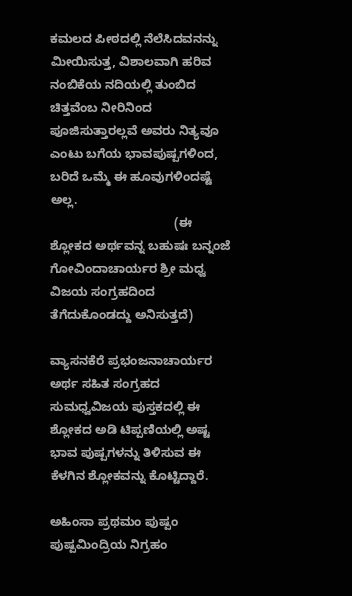ಕಮಲದ ಪೀಠದಲ್ಲಿ ನೆಲೆಸಿದವನನ್ನು ಮೀಯಿಸುತ್ತ, ವಿಶಾಲವಾಗಿ ಹರಿವ ನಂಬಿಕೆಯ ನದಿಯಲ್ಲಿ ತುಂಬಿದ ಚಿತ್ತವೆಂಬ ನೀರಿನಿಂದ ಪೂಜಿಸುತ್ತಾರಲ್ಲವೆ ಅವರು ನಿತ್ಯವೂ ಎಂಟು ಬಗೆಯ ಭಾವಪುಷ್ಪಗಳಿಂದ, ಬರಿದೆ ಒಮ್ಮೆ ಈ ಹೂವುಗಳಿಂದಷ್ಟೆ ಅಲ್ಲ.
                                    (ಈ ಶ್ಲೋಕದ ಅರ್ಥವನ್ನ ಬಹುಷಃ ಬನ್ನಂಜೆ ಗೋವಿಂದಾಚಾರ್ಯರ ಶ್ರೀ ಮಧ್ವ ವಿಜಯ ಸಂಗ್ರಹದಿಂದ ತೆಗೆದುಕೊಂಡದ್ದು ಅನಿಸುತ್ತದೆ)

ವ್ಯಾಸನಕೆರೆ ಪ್ರಭಂಜನಾಚಾರ್ಯರ ಅರ್ಥ ಸಹಿತ ಸಂಗ್ರಹದ ಸುಮಧ್ವವಿಜಯ ಪುಸ್ತಕದಲ್ಲಿ ಈ ಶ್ಲೋಕದ ಅಡಿ ಟಿಪ್ಪಣಿಯಲ್ಲಿ ಅಷ್ಟ ಭಾವ ಪುಷ್ಪಗಳನ್ನು ತಿಳಿಸುವ ಈ ಕೆಳಗಿನ ಶ್ಲೋಕವನ್ನು ಕೊಟ್ಟಿದ್ದಾರೆ.

ಅಹಿಂಸಾ ಪ್ರಥಮಂ ಪುಷ್ಪಂ ಪುಷ್ಪಮಿಂದ್ರಿಯ ನಿಗ್ರಹಂ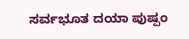ಸರ್ವಭೂತ ದಯಾ ಪುಷ್ಪಂ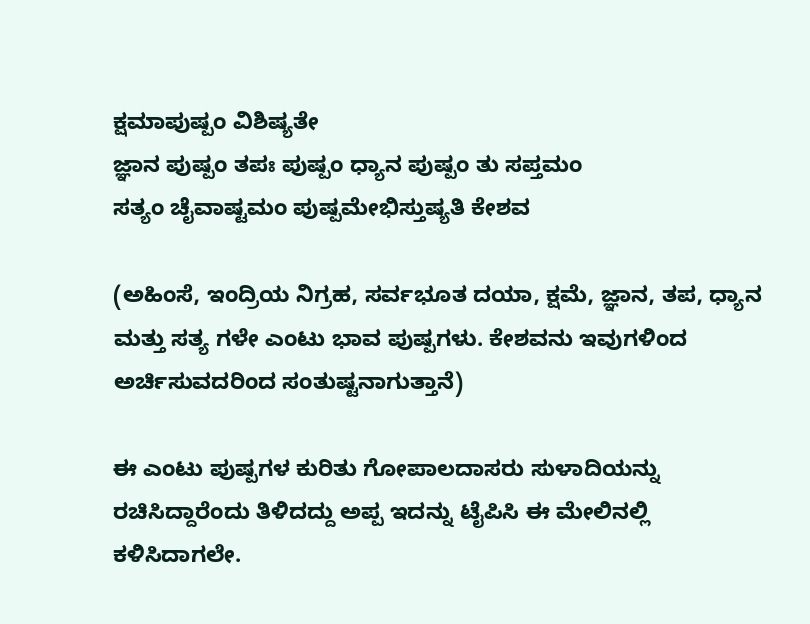ಕ್ಷಮಾಪುಷ್ಪಂ ವಿಶಿಷ್ಯತೇ
ಜ್ಞಾನ ಪುಷ್ಪಂ ತಪಃ ಪುಷ್ಪಂ ಧ್ಯಾನ ಪುಷ್ಪಂ ತು ಸಪ್ತಮಂ
ಸತ್ಯಂ ಚೈವಾಷ್ಟಮಂ ಪುಷ್ಪಮೇಭಿಸ್ತುಷ್ಯತಿ ಕೇಶವ

(ಅಹಿಂಸೆ, ಇಂದ್ರಿಯ ನಿಗ್ರಹ, ಸರ್ವಭೂತ ದಯಾ, ಕ್ಷಮೆ, ಜ್ಞಾನ, ತಪ, ಧ್ಯಾನ ಮತ್ತು ಸತ್ಯ ಗಳೇ ಎಂಟು ಭಾವ ಪುಷ್ಪಗಳು. ಕೇಶವನು ಇವುಗಳಿಂದ ಅರ್ಚಿಸುವದರಿಂದ ಸಂತುಷ್ಟನಾಗುತ್ತಾನೆ)

ಈ ಎಂಟು ಪುಷ್ಪಗಳ ಕುರಿತು ಗೋಪಾಲದಾಸರು ಸುಳಾದಿಯನ್ನು ರಚಿಸಿದ್ದಾರೆಂದು ತಿಳಿದದ್ದು ಅಪ್ಪ ಇದನ್ನು ಟೈಪಿಸಿ ಈ ಮೇಲಿನಲ್ಲಿ ಕಳಿಸಿದಾಗಲೇ.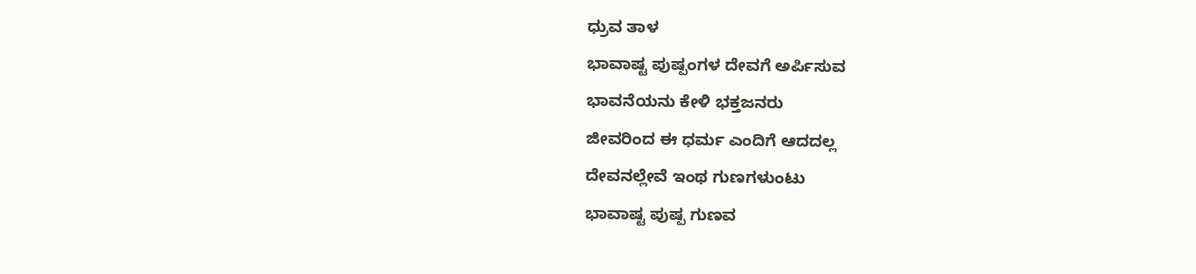ಧ್ರುವ ತಾಳ
ಭಾವಾಷ್ಟ ಪುಷ್ಪಂಗಳ ದೇವಗೆ ಅರ್ಪಿಸುವ
ಭಾವನೆಯನು ಕೇಳಿ ಭಕ್ತಜನರು
ಜೀವರಿಂದ ಈ ಧರ್ಮ ಎಂದಿಗೆ ಆದದಲ್ಲ
ದೇವನಲ್ಲೇವೆ ಇಂಥ ಗುಣಗಳುಂಟು
ಭಾವಾಷ್ಟ ಪುಷ್ಪ ಗುಣವ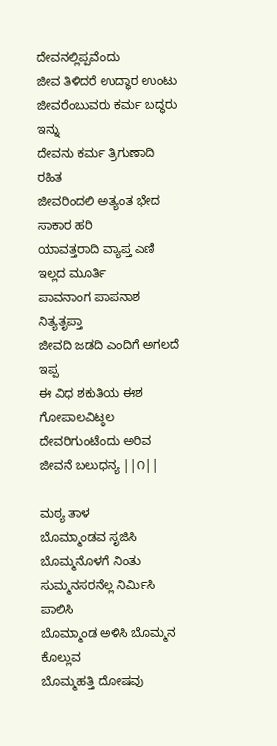ದೇವನಲ್ಲಿಪ್ಪವೆಂದು
ಜೀವ ತಿಳಿದರೆ ಉದ್ಧಾರ ಉಂಟು
ಜೀವರೆಂಬುವರು ಕರ್ಮ ಬದ್ಧರು ಇನ್ನು
ದೇವನು ಕರ್ಮ ತ್ರಿಗುಣಾದಿ ರಹಿತ
ಜೀವರಿಂದಲಿ ಅತ್ಯಂತ ಭೇದ ಸಾಕಾರ ಹರಿ
ಯಾವತ್ತರಾದಿ ವ್ಯಾಪ್ತ ಎಣಿ ಇಲ್ಲದ ಮೂರ್ತಿ
ಪಾವನಾಂಗ ಪಾಪನಾಶ ನಿತ್ಯತೃಪ್ತಾ
ಜೀವದಿ ಜಡದಿ ಎಂದಿಗೆ ಅಗಲದೆ ಇಪ್ಪ
ಈ ವಿಧ ಶಕುತಿಯ ಈಶ ಗೋಪಾಲವಿಟ್ಠಲ
ದೇವರಿಗುಂಟೆಂದು ಅರಿವ ಜೀವನೆ ಬಲುಧನ್ಯ ||೧||

ಮಠ್ಯ ತಾಳ
ಬೊಮ್ಮಾಂಡವ ಸೃಜಿಸಿ ಬೊಮ್ಮನೊಳಗೆ ನಿಂತು
ಸುಮ್ಮನಸರನೆಲ್ಲ ನಿರ್ಮಿಸಿ ಪಾಲಿಸಿ
ಬೊಮ್ಮಾಂಡ ಅಳಿಸಿ ಬೊಮ್ಮನ ಕೊಲ್ಲುವ
ಬೊಮ್ಮಹತ್ತಿ ದೋಷವು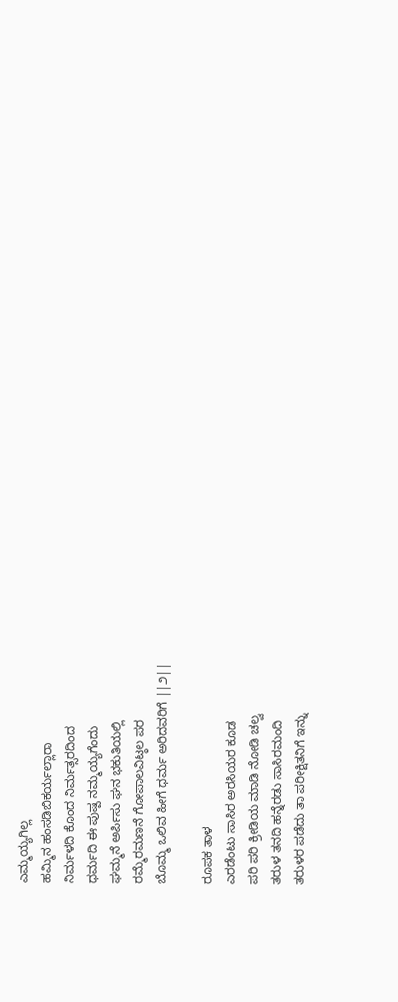ಎಮ್ಮಯ್ಯಗಿಲ್ಲ
ಹಮ್ಮಿನ ಹಂಸಡಿಬಿಕರ್ಯಲ್ಲಾರಾ
ನಿರ್ಮಳದಿ ಕೊಂದ ನಿರ್ಮತ್ಸರದಿಂದ
ಧರ್ಮದಿ ಈ ಪುಷ್ಪ ನಮ್ಮಯ್ಯಗೆಂದು
ಘಮ್ಮನೆ ಅರ್ಪಿಸು ಘನ ಭಕುತಿಯಲ್ಲಿ
ರಮ್ಮೆರಮಣನೆ ಗೋಪಾಲವಿಟ್ಠಲ ಪರ
ಬೊಮ್ಮ ಒಲಿವ ಹೀಗೆ ಧರ್ಮ ಅರಿದವರಿಗೆ ||೨||

ರೂಪಕ ತಾಳ
ಎರಡೆಂಟು ಸಾಸಿರ ಅರಸಿಯರ ಕೂಡ
ಪರಿ ಪರಿ ಕ್ರೀಡಿಯ ಮಾಡಿ ನೋಡಿ ಚಲ್ವ
ತರುಳ ತನದಿ ಹನ್ನೆರಡು ಸಾಸಿರಮಂದಿ
ತರುಳರ ಪಡೆದು ತಾ ಪರೀಕ್ಷಿತನಿಗೆ ಇನ್ನು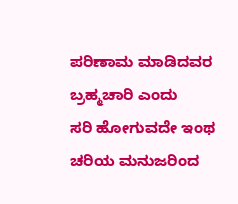ಪರಿಣಾಮ ಮಾಡಿದವರ ಬ್ರಹ್ಮಚಾರಿ ಎಂದು
ಸರಿ ಹೋಗುವದೇ ಇಂಥ ಚರಿಯ ಮನುಜರಿಂದ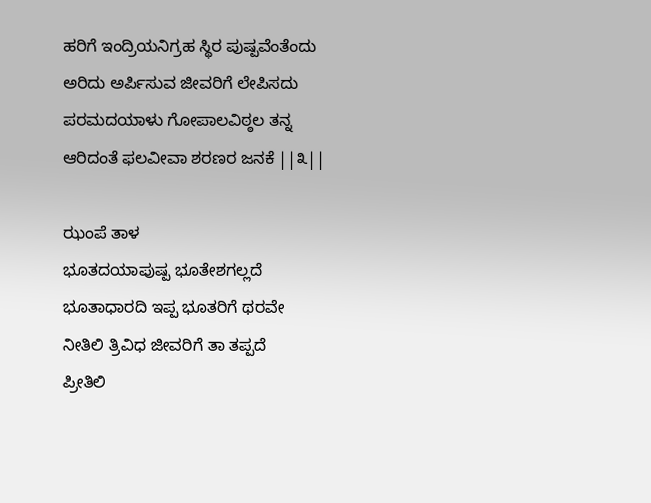ಹರಿಗೆ ಇಂದ್ರಿಯನಿಗ್ರಹ ಸ್ಥಿರ ಪುಷ್ಪವೆಂತೆಂದು
ಅರಿದು ಅರ್ಪಿಸುವ ಜೀವರಿಗೆ ಲೇಪಿಸದು
ಪರಮದಯಾಳು ಗೋಪಾಲವಿಠ್ಠಲ ತನ್ನ
ಆರಿದಂತೆ ಫಲವೀವಾ ಶರಣರ ಜನಕೆ ||೩||

ಝಂಪೆ ತಾಳ
ಭೂತದಯಾಪುಷ್ಪ ಭೂತೇಶಗಲ್ಲದೆ
ಭೂತಾಧಾರದಿ ಇಪ್ಪ ಭೂತರಿಗೆ ಥರವೇ
ನೀತಿಲಿ ತ್ರಿವಿಧ ಜೀವರಿಗೆ ತಾ ತಪ್ಪದೆ
ಪ್ರೀತಿಲಿ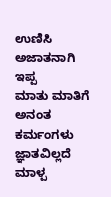ಉಣಿಸಿ ಅಜಾತನಾಗಿ ಇಪ್ಪ
ಮಾತು ಮಾತಿಗೆ ಅನಂತ ಕರ್ಮಂಗಳು
ಜ್ಞಾತವಿಲ್ಲದೆ ಮಾಳ್ಪ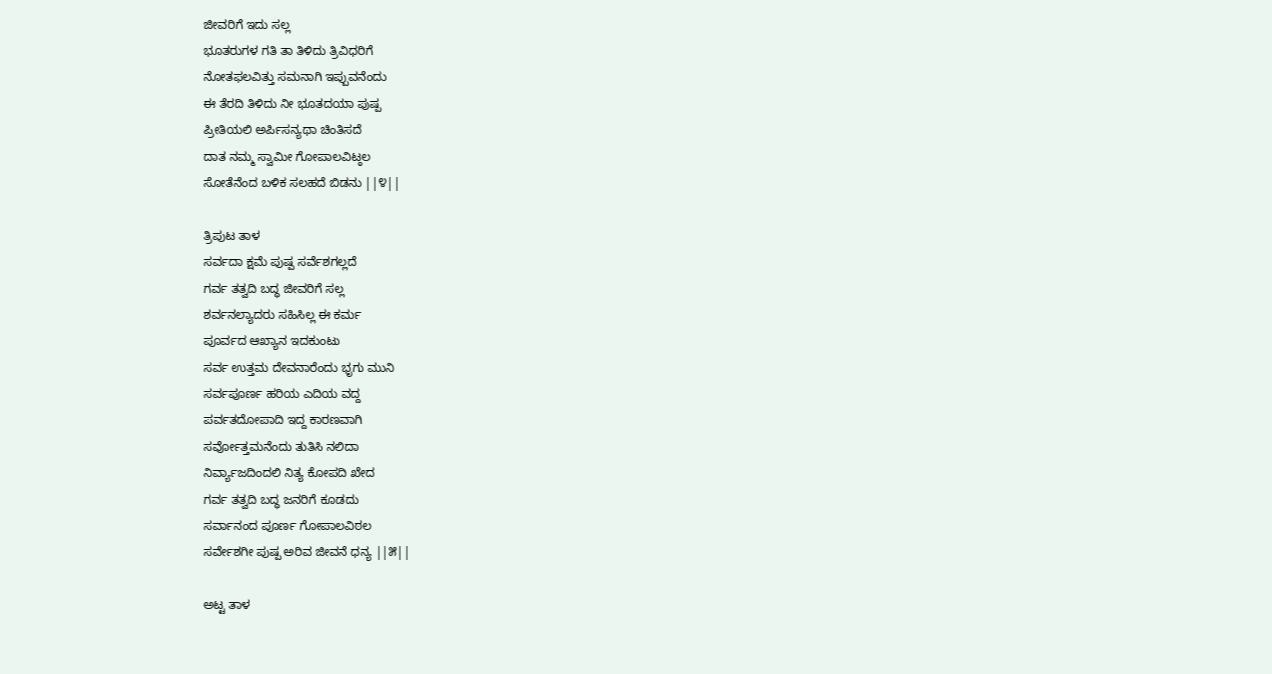ಜೀವರಿಗೆ ಇದು ಸಲ್ಲ
ಭೂತರುಗಳ ಗತಿ ತಾ ತಿಳಿದು ತ್ರಿವಿಧರಿಗೆ
ನೋತಫಲವಿತ್ತು ಸಮನಾಗಿ ಇಪ್ಪುವನೆಂದು
ಈ ತೆರದಿ ತಿಳಿದು ನೀ ಭೂತದಯಾ ಪುಷ್ಪ
ಪ್ರೀತಿಯಲಿ ಅರ್ಪಿಸನ್ಯಥಾ ಚಿಂತಿಸದೆ
ದಾತ ನಮ್ಮ ಸ್ವಾಮೀ ಗೋಪಾಲವಿಟ್ಠಲ
ಸೋತೆನೆಂದ ಬಳಿಕ ಸಲಹದೆ ಬಿಡನು ||೪||

ತ್ರಿಪುಟ ತಾಳ
ಸರ್ವದಾ ಕ್ಷಮೆ ಪುಷ್ಪ ಸರ್ವೆಶಗಲ್ಲದೆ
ಗರ್ವ ತತ್ವದಿ ಬದ್ಧ ಜೀವರಿಗೆ ಸಲ್ಲ
ಶರ್ವನಲ್ಯಾದರು ಸಹಿಸಿಲ್ಲ ಈ ಕರ್ಮ
ಪೂರ್ವದ ಆಖ್ಯಾನ ಇದಕುಂಟು
ಸರ್ವ ಉತ್ತಮ ದೇವನಾರೆಂದು ಭೃಗು ಮುನಿ
ಸರ್ವಪೂರ್ಣ ಹರಿಯ ಎದಿಯ ವದ್ದ
ಪರ್ವತದೋಪಾದಿ ಇದ್ದ ಕಾರಣವಾಗಿ
ಸರ್ವೋತ್ತಮನೆಂದು ತುತಿಸಿ ನಲಿದಾ
ನಿರ್ವ್ಯಾಜದಿಂದಲಿ ನಿತ್ಯ ಕೋಪದಿ ಖೇದ
ಗರ್ವ ತತ್ವದಿ ಬದ್ಧ ಜನರಿಗೆ ಕೂಡದು
ಸರ್ವಾನಂದ ಪೂರ್ಣ ಗೋಪಾಲವಿಠಲ
ಸರ್ವೇಶಗೀ ಪುಷ್ಪ ಅರಿವ ಜೀವನೆ ಧನ್ಯ ||೫||

ಅಟ್ಟ ತಾಳ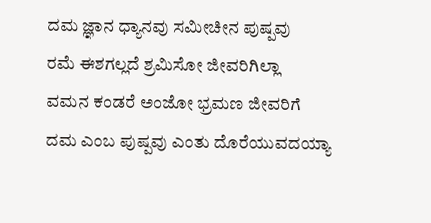ದಮ ಜ್ಞಾನ ಧ್ಯಾನವು ಸಮೀಚೀನ ಪುಷ್ಪವು
ರಮೆ ಈಶಗಲ್ಲದೆ ಶ್ರಮಿಸೋ ಜೀವರಿಗಿಲ್ಲಾ
ವಮನ ಕಂಡರೆ ಅಂಜೋ ಭ್ರಮಣ ಜೀವರಿಗೆ
ದಮ ಎಂಬ ಪುಷ್ಪವು ಎಂತು ದೊರೆಯುವದಯ್ಯಾ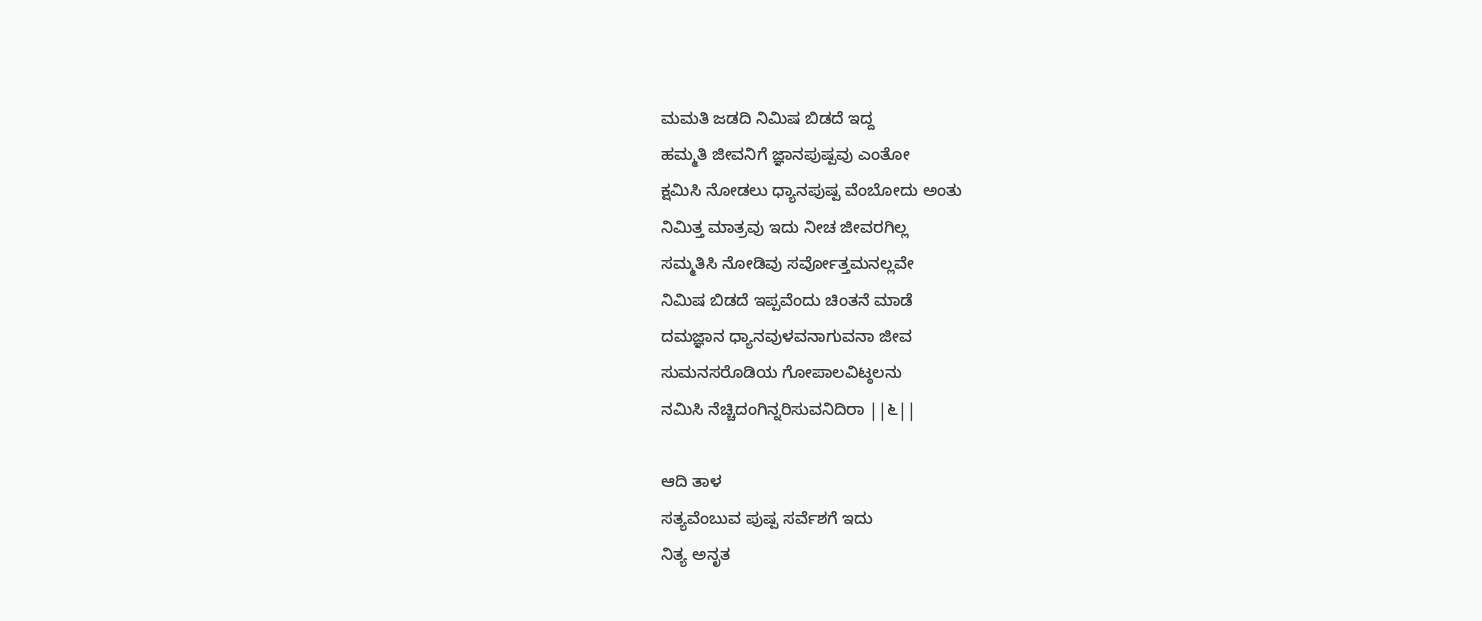ಮಮತಿ ಜಡದಿ ನಿಮಿಷ ಬಿಡದೆ ಇದ್ದ
ಹಮ್ಮತಿ ಜೀವನಿಗೆ ಜ್ಞಾನಪುಷ್ಪವು ಎಂತೋ
ಕ್ಷಮಿಸಿ ನೋಡಲು ಧ್ಯಾನಪುಷ್ಪ ವೆಂಬೋದು ಅಂತು
ನಿಮಿತ್ತ ಮಾತ್ರವು ಇದು ನೀಚ ಜೀವರಗಿಲ್ಲ
ಸಮ್ಮತಿಸಿ ನೋಡಿವು ಸರ್ವೋತ್ತಮನಲ್ಲವೇ
ನಿಮಿಷ ಬಿಡದೆ ಇಪ್ಪವೆಂದು ಚಿಂತನೆ ಮಾಡೆ
ದಮಜ್ಞಾನ ಧ್ಯಾನವುಳವನಾಗುವನಾ ಜೀವ
ಸುಮನಸರೊಡಿಯ ಗೋಪಾಲವಿಟ್ಠಲನು
ನಮಿಸಿ ನೆಚ್ಚಿದಂಗಿನ್ನರಿಸುವನಿದಿರಾ ||೬||

ಆದಿ ತಾಳ
ಸತ್ಯವೆಂಬುವ ಪುಷ್ಪ ಸರ್ವೆಶಗೆ ಇದು
ನಿತ್ಯ ಅನೃತ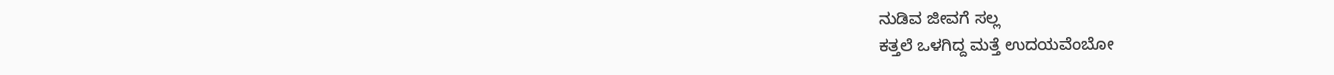ನುಡಿವ ಜೀವಗೆ ಸಲ್ಲ
ಕತ್ತಲೆ ಒಳಗಿದ್ದ ಮತ್ತೆ ಉದಯವೆಂಬೋ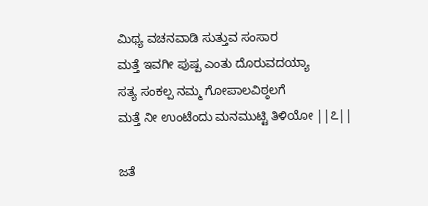ಮಿಥ್ಯ ವಚನವಾಡಿ ಸುತ್ತುವ ಸಂಸಾರ
ಮತ್ತೆ ಇವಗೀ ಪುಷ್ಪ ಎಂತು ದೊರುವದಯ್ಯಾ
ಸತ್ಯ ಸಂಕಲ್ಪ ನಮ್ಮ ಗೋಪಾಲವಿಠ್ಠಲಗೆ
ಮತ್ತೆ ನೀ ಉಂಟೆಂದು ಮನಮುಟ್ಟಿ ತಿಳಿಯೋ ||೭||

ಜತೆ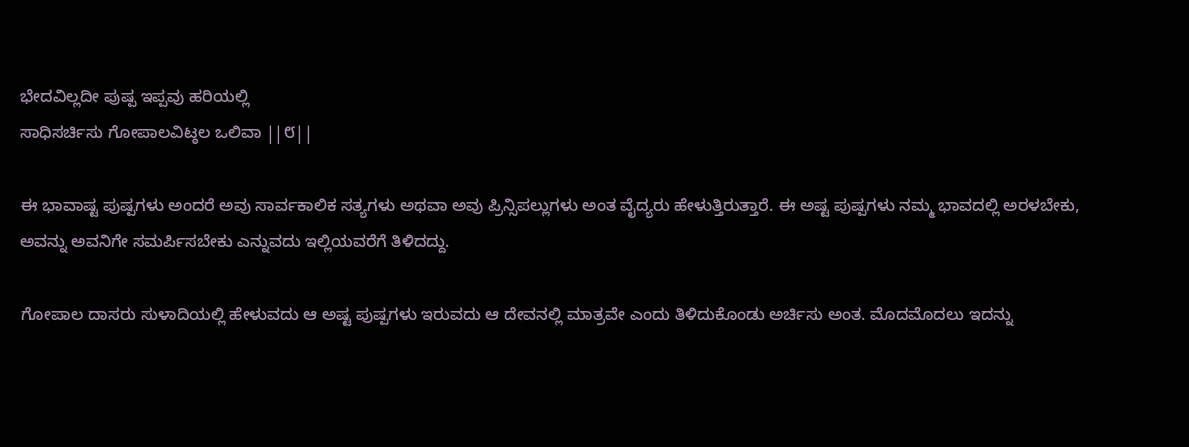ಭೇದವಿಲ್ಲದೀ ಪುಷ್ಪ ಇಪ್ಪವು ಹರಿಯಲ್ಲಿ
ಸಾಧಿಸರ್ಚಿಸು ಗೋಪಾಲವಿಟ್ಠಲ ಒಲಿವಾ ||೮||

ಈ ಭಾವಾಷ್ಟ ಪುಷ್ಪಗಳು ಅಂದರೆ ಅವು ಸಾರ್ವಕಾಲಿಕ ಸತ್ಯಗಳು ಅಥವಾ ಅವು ಪ್ರಿನ್ಸಿಪಲ್ಲುಗಳು ಅಂತ ವೈದ್ಯರು ಹೇಳುತ್ತಿರುತ್ತಾರೆ. ಈ ಅಷ್ಟ ಪುಷ್ಪಗಳು ನಮ್ಮ ಭಾವದಲ್ಲಿ ಅರಳಬೇಕು, ಅವನ್ನು ಅವನಿಗೇ ಸಮರ್ಪಿಸಬೇಕು ಎನ್ನುವದು ಇಲ್ಲಿಯವರೆಗೆ ತಿಳಿದದ್ದು.

ಗೋಪಾಲ ದಾಸರು ಸುಳಾದಿಯಲ್ಲಿ ಹೇಳುವದು ಆ ಅಷ್ಟ ಪುಷ್ಪಗಳು ಇರುವದು ಆ ದೇವನಲ್ಲಿ ಮಾತ್ರವೇ ಎಂದು ತಿಳಿದುಕೊಂಡು ಅರ್ಚಿಸು ಅಂತ. ಮೊದಮೊದಲು ಇದನ್ನು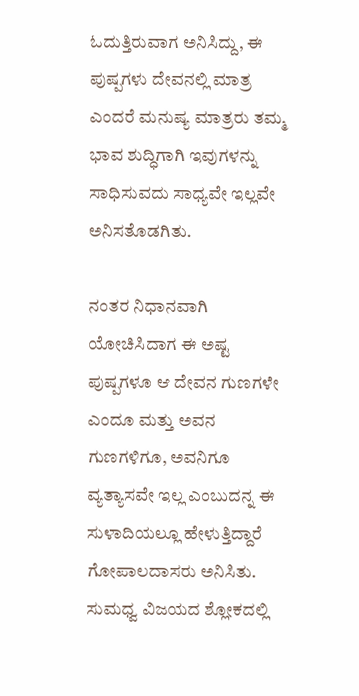ಓದುತ್ತಿರುವಾಗ ಅನಿಸಿದ್ದು, ಈ ಪುಷ್ಪಗಳು ದೇವನಲ್ಲಿ ಮಾತ್ರ ಎಂದರೆ ಮನುಷ್ಯ ಮಾತ್ರರು ತಮ್ಮ ಭಾವ ಶುದ್ಧಿಗಾಗಿ ಇವುಗಳನ್ನು ಸಾಧಿಸುವದು ಸಾಧ್ಯವೇ ಇಲ್ಲವೇ ಅನಿಸತೊಡಗಿತು.

ನಂತರ ನಿಧಾನವಾಗಿ ಯೋಚಿಸಿದಾಗ ಈ ಅಷ್ಟ ಪುಷ್ಪಗಳೂ ಆ ದೇವನ ಗುಣಗಳೇ ಎಂದೂ ಮತ್ತು ಅವನ ಗುಣಗಳಿಗೂ, ಅವನಿಗೂ ವ್ಯತ್ಯಾಸವೇ ಇಲ್ಲ ಎಂಬುದನ್ನ ಈ ಸುಳಾದಿಯಲ್ಲೂ ಹೇಳುತ್ತಿದ್ದಾರೆ ಗೋಪಾಲದಾಸರು ಅನಿಸಿತು. ಸುಮಧ್ವ ವಿಜಯದ ಶ್ಲೋಕದಲ್ಲಿ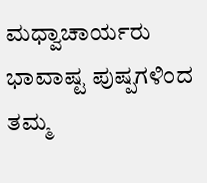ಮಧ್ವಾಚಾರ್ಯರು ಭಾವಾಷ್ಟ ಪುಷ್ಪಗಳಿಂದ ತಮ್ಮ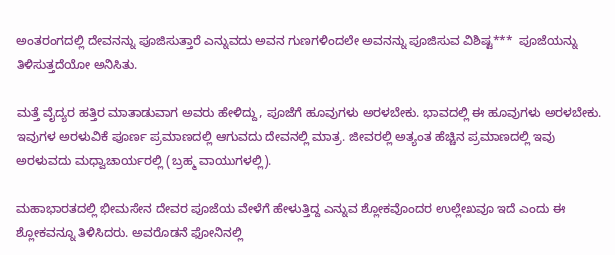ಅಂತರಂಗದಲ್ಲಿ ದೇವನನ್ನು ಪೂಜಿಸುತ್ತಾರೆ ಎನ್ನುವದು ಅವನ ಗುಣಗಳಿಂದಲೇ ಅವನನ್ನು ಪೂಜಿಸುವ ವಿಶಿಷ್ಟ***  ಪೂಜೆಯನ್ನು ತಿಳಿಸುತ್ತದೆಯೋ ಅನಿಸಿತು.

ಮತ್ತೆ ವೈದ್ಯರ ಹತ್ತಿರ ಮಾತಾಡುವಾಗ ಅವರು ಹೇಳಿದ್ದು, ಪೂಜೆಗೆ ಹೂವುಗಳು ಅರಳಬೇಕು. ಭಾವದಲ್ಲಿ ಈ ಹೂವುಗಳು ಅರಳಬೇಕು. ಇವುಗಳ ಅರಳುವಿಕೆ ಪೂರ್ಣ ಪ್ರಮಾಣದಲ್ಲಿ ಆಗುವದು ದೇವನಲ್ಲಿ ಮಾತ್ರ. ಜೀವರಲ್ಲಿ ಅತ್ಯಂತ ಹೆಚ್ಚಿನ ಪ್ರಮಾಣದಲ್ಲಿ ಇವು ಅರಳುವದು ಮಧ್ವಾಚಾರ್ಯರಲ್ಲಿ (ಬ್ರಹ್ಮ ವಾಯುಗಳಲ್ಲಿ).

ಮಹಾಭಾರತದಲ್ಲಿ ಭೀಮಸೇನ ದೇವರ ಪೂಜೆಯ ವೇಳೆಗೆ ಹೇಳುತ್ತಿದ್ದ ಎನ್ನುವ ಶ್ಲೋಕವೊಂದರ ಉಲ್ಲೇಖವೂ ಇದೆ ಎಂದು ಈ ಶ್ಲೋಕವನ್ನೂ ತಿಳಿಸಿದರು. ಅವರೊಡನೆ ಫೋನಿನಲ್ಲಿ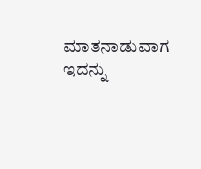ಮಾತನಾಡುವಾಗ ಇದನ್ನು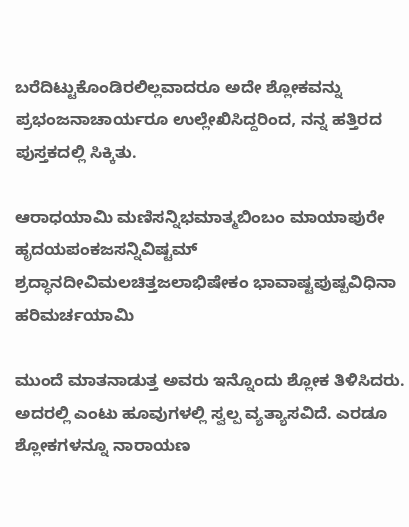ಬರೆದಿಟ್ಟುಕೊಂಡಿರಲಿಲ್ಲವಾದರೂ ಅದೇ ಶ್ಲೋಕವನ್ನು ಪ್ರಭಂಜನಾಚಾರ್ಯರೂ ಉಲ್ಲೇಖಿಸಿದ್ದರಿಂದ, ನನ್ನ ಹತ್ತಿರದ ಪುಸ್ತಕದಲ್ಲಿ ಸಿಕ್ಕಿತು.

ಆರಾಧಯಾಮಿ ಮಣಿಸನ್ನಿಭಮಾತ್ಮಬಿಂಬಂ ಮಾಯಾಪುರೇ ಹೃದಯಪಂಕಜಸನ್ನಿವಿಷ್ಟಮ್
ಶ್ರದ್ಧಾನದೀವಿಮಲಚಿತ್ತಜಲಾಭಿಷೇಕಂ ಭಾವಾಷ್ಟಪುಷ್ಪವಿಧಿನಾ ಹರಿಮರ್ಚಯಾಮಿ

ಮುಂದೆ ಮಾತನಾಡುತ್ತ ಅವರು ಇನ್ನೊಂದು ಶ್ಲೋಕ ತಿಳಿಸಿದರು. ಅದರಲ್ಲಿ ಎಂಟು ಹೂವುಗಳಲ್ಲಿ ಸ್ವಲ್ಪ ವ್ಯತ್ಯಾಸವಿದೆ. ಎರಡೂ ಶ್ಲೋಕಗಳನ್ನೂ ನಾರಾಯಣ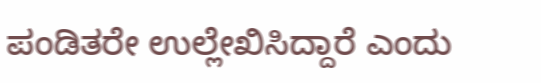ಪಂಡಿತರೇ ಉಲ್ಲೇಖಿಸಿದ್ದಾರೆ ಎಂದು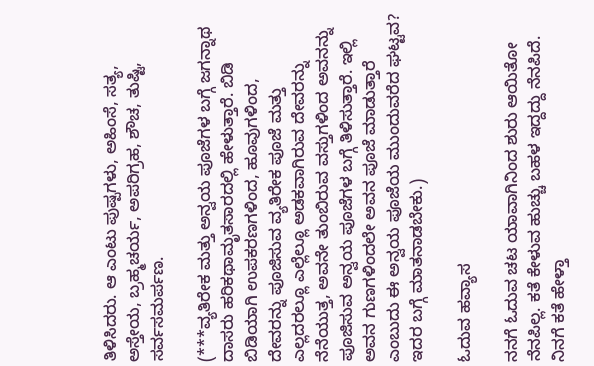ತಿಳಿಸಿದರು. ಆ ಎಂಟು ಪುಷ್ಪಗಳು, ಅಹಿಂಸೆ, ಸತ್ಯ, ಅಸ್ತೇಯ, ಬ್ರಹ್ಮಚರ್ಯ, ಅಪರಿಗ್ರಹ, ಶೌಚ, ತುಷ್ಟಿ, ಸರ್ವಸಮರ್ಪಣ.

(***ವ್ಯತಿರೇಕ ಮತ್ತು ಅನ್ವಯ ಪೂಜೆಗಳ ಬಗ್ಗೆ ಜಗನ್ನಾಥ ದಾಸರು ಹರಿಕಥಾಮೃತಸಾರದಲ್ಲಿ ಹೇಳುತ್ತಾರೆ. ಬಿಡಿ ಬಿಡಿಯಾಗಿ ಉಪಕರಣಗಳಿಂದ, ಹೂವುಗಳಿಂದ, ದೇವರನ್ನು ಪೂಜಿಸುವ ವ್ಯತಿರೇಕ ಪೂಜೆ ಮತ್ತು ಎಲ್ಲದರಲ್ಲೂ ಎಲ್ಲೆಲ್ಲೂ ಅಡಕವಾಗಿರುವ ದೇವರನ್ನು ನೆನೆಯುತ್ತ, ಅವನೇ ತುಂಬಿರುವ ವಸ್ತುಗಳಿಂದ ಅವನನ್ನು ಪೂಜಿಸುವ ಅನ್ವಯ ಪೂಜೆಗಳ ಬಗ್ಗೆ ತಿಳಿಸುತ್ತಾರೆ. ಇಲ್ಲಿ ಅವನ ಗುಣಗಳಿಂದಲೇ ಅವನ ಪೂಜೆ ಮಾಡುತ್ತಾರೆ ಎಂಬುದು ಈ ಅನ್ವಯ ಪೂಜೆಯ ಮುಂದುವರೆದ ಘಟ್ಟವ? ಇದರ ಬಗ್ಗೆ ಮಾತನಾಡಬೇಕು.)

ಓದುವ ಹವ್ಯಾಸ

ನನಗೆ ಓದುವ ಚಟ ಯಾವಾಗಿನಿಂದ ಶುರು ಆಯಿತೋ ನೆನಪಿಲ್ಲ. ಕತೆ ಕೇಳುವ ಹುಚ್ಚು ಬಹಳ ಇದ್ದದ್ದು ನೆನಪಿದೆ. ನಿನಗೆ ಕತೆ ಹೇಳ್ತಾ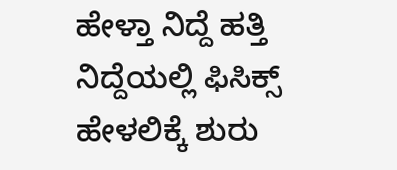ಹೇಳ್ತಾ ನಿದ್ದೆ ಹತ್ತಿ ನಿದ್ದೆಯಲ್ಲಿ ಫಿಸಿಕ್ಸ್ ಹೇಳಲಿಕ್ಕೆ ಶುರು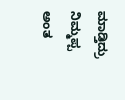ಮಾಡ್ತಿದ್ರು ನಿಮ್ಮಪ್ಪ ಅಂತ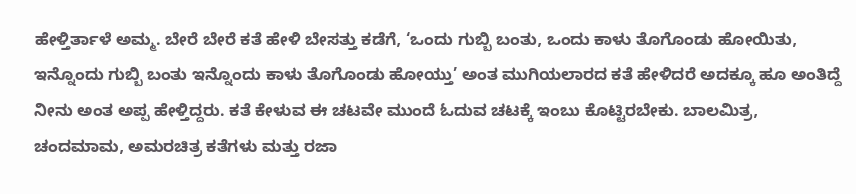ಹೇಳ್ತಿರ್ತಾಳೆ ಅಮ್ಮ. ಬೇರೆ ಬೇರೆ ಕತೆ ಹೇಳಿ ಬೇಸತ್ತು ಕಡೆಗೆ, ‘ಒಂದು ಗುಬ್ಬಿ ಬಂತು, ಒಂದು ಕಾಳು ತೊಗೊಂಡು ಹೋಯಿತು, ಇನ್ನೊಂದು ಗುಬ್ಬಿ ಬಂತು ಇನ್ನೊಂದು ಕಾಳು ತೊಗೊಂಡು ಹೋಯ್ತು’ ಅಂತ ಮುಗಿಯಲಾರದ ಕತೆ ಹೇಳಿದರೆ ಅದಕ್ಕೂ ಹೂ ಅಂತಿದ್ದೆ ನೀನು ಅಂತ ಅಪ್ಪ ಹೇಳ್ತಿದ್ದರು. ಕತೆ ಕೇಳುವ ಈ ಚಟವೇ ಮುಂದೆ ಓದುವ ಚಟಕ್ಕೆ ಇಂಬು ಕೊಟ್ಟಿರಬೇಕು. ಬಾಲಮಿತ್ರ, ಚಂದಮಾಮ, ಅಮರಚಿತ್ರ ಕತೆಗಳು ಮತ್ತು ರಜಾ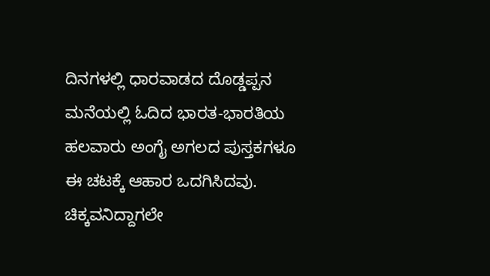ದಿನಗಳಲ್ಲಿ ಧಾರವಾಡದ ದೊಡ್ಡಪ್ಪನ ಮನೆಯಲ್ಲಿ ಓದಿದ ಭಾರತ-ಭಾರತಿಯ ಹಲವಾರು ಅಂಗೈ ಅಗಲದ ಪುಸ್ತಕಗಳೂ ಈ ಚಟಕ್ಕೆ ಆಹಾರ ಒದಗಿಸಿದವು. ಚಿಕ್ಕವನಿದ್ದಾಗಲೇ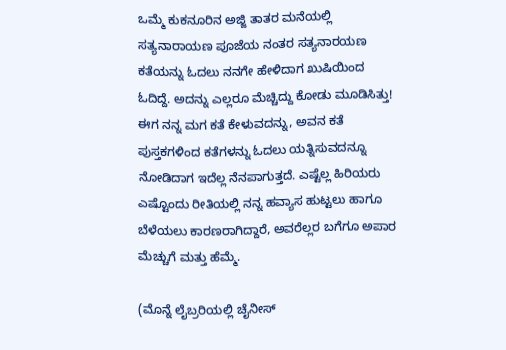ಒಮ್ಮೆ ಕುಕನೂರಿನ ಅಜ್ಜಿ ತಾತರ ಮನೆಯಲ್ಲಿ ಸತ್ಯನಾರಾಯಣ ಪೂಜೆಯ ನಂತರ ಸತ್ಯನಾರಯಣ ಕತೆಯನ್ನು ಓದಲು ನನಗೇ ಹೇಳಿದಾಗ ಖುಷಿಯಿಂದ ಓದಿದ್ದೆ. ಅದನ್ನು ಎಲ್ಲರೂ ಮೆಚ್ಚಿದ್ದು ಕೋಡು ಮೂಡಿಸಿತ್ತು! ಈಗ ನನ್ನ ಮಗ ಕತೆ ಕೇಳುವದನ್ನು, ಅವನ ಕತೆ ಪುಸ್ತಕಗಳಿಂದ ಕತೆಗಳನ್ನು ಓದಲು ಯತ್ನಿಸುವದನ್ನೂ ನೋಡಿದಾಗ ಇದೆಲ್ಲ ನೆನಪಾಗುತ್ತದೆ. ಎಷ್ಟೆಲ್ಲ ಹಿರಿಯರು ಎಷ್ಟೊಂದು ರೀತಿಯಲ್ಲಿ ನನ್ನ ಹವ್ಯಾಸ ಹುಟ್ಟಲು ಹಾಗೂ ಬೆಳೆಯಲು ಕಾರಣರಾಗಿದ್ದಾರೆ, ಅವರೆಲ್ಲರ ಬಗೆಗೂ ಅಪಾರ ಮೆಚ್ಚುಗೆ ಮತ್ತು ಹೆಮ್ಮೆ.

(ಮೊನ್ನೆ ಲೈಬ್ರರಿಯಲ್ಲಿ ಚೈನೀಸ್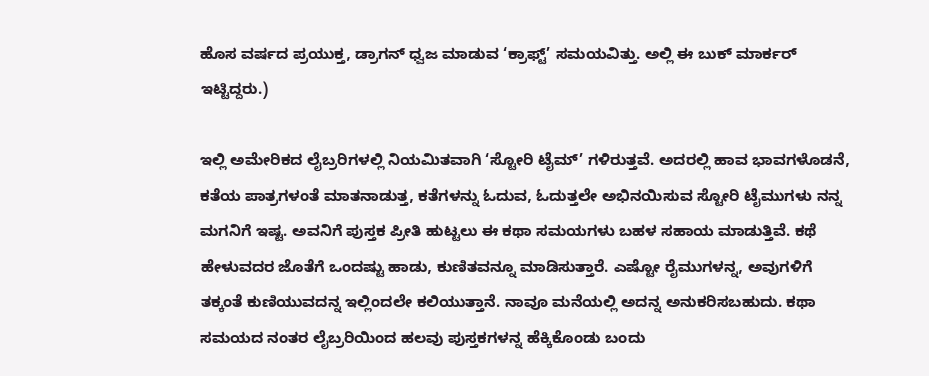ಹೊಸ ವರ್ಷದ ಪ್ರಯುಕ್ತ, ಡ್ರಾಗನ್ ಧ್ವಜ ಮಾಡುವ ‘ಕ್ರಾಫ್ಟ್’ ಸಮಯವಿತ್ತು. ಅಲ್ಲಿ ಈ ಬುಕ್ ಮಾರ್ಕರ್ ಇಟ್ಟಿದ್ದರು.)

ಇಲ್ಲಿ ಅಮೇರಿಕದ ಲೈಬ್ರರಿಗಳಲ್ಲಿ ನಿಯಮಿತವಾಗಿ ‘ಸ್ಟೋರಿ ಟೈಮ್’ ಗಳಿರುತ್ತವೆ. ಅದರಲ್ಲಿ ಹಾವ ಭಾವಗಳೊಡನೆ, ಕತೆಯ ಪಾತ್ರಗಳಂತೆ ಮಾತನಾಡುತ್ತ, ಕತೆಗಳನ್ನು ಓದುವ, ಓದುತ್ತಲೇ ಅಭಿನಯಿಸುವ ಸ್ಟೋರಿ ಟೈಮುಗಳು ನನ್ನ ಮಗನಿಗೆ ಇಷ್ಟ. ಅವನಿಗೆ ಪುಸ್ತಕ ಪ್ರೀತಿ ಹುಟ್ಟಲು ಈ ಕಥಾ ಸಮಯಗಳು ಬಹಳ ಸಹಾಯ ಮಾಡುತ್ತಿವೆ. ಕಥೆ ಹೇಳುವದರ ಜೊತೆಗೆ ಒಂದಷ್ಟು ಹಾಡು, ಕುಣಿತವನ್ನೂ ಮಾಡಿಸುತ್ತಾರೆ. ಎಷ್ಟೋ ರೈಮುಗಳನ್ನ, ಅವುಗಳಿಗೆ ತಕ್ಕಂತೆ ಕುಣಿಯುವದನ್ನ ಇಲ್ಲಿಂದಲೇ ಕಲಿಯುತ್ತಾನೆ. ನಾವೂ ಮನೆಯಲ್ಲಿ ಅದನ್ನ ಅನುಕರಿಸಬಹುದು. ಕಥಾ ಸಮಯದ ನಂತರ ಲೈಬ್ರರಿಯಿಂದ ಹಲವು ಪುಸ್ತಕಗಳನ್ನ ಹೆಕ್ಕಿಕೊಂಡು ಬಂದು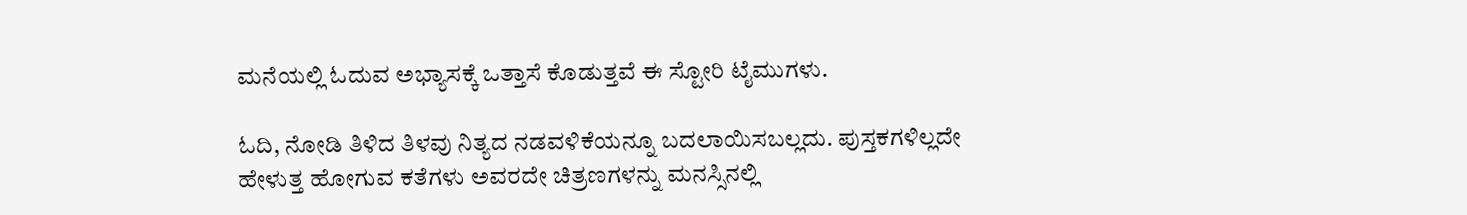ಮನೆಯಲ್ಲಿ ಓದುವ ಅಭ್ಯಾಸಕ್ಕೆ ಒತ್ತಾಸೆ ಕೊಡುತ್ತವೆ ಈ ಸ್ಟೋರಿ ಟೈಮುಗಳು.

ಓದಿ, ನೋಡಿ ತಿಳಿದ ತಿಳವು ನಿತ್ಯದ ನಡವಳಿಕೆಯನ್ನೂ ಬದಲಾಯಿಸಬಲ್ಲದು. ಪುಸ್ತಕಗಳಿಲ್ಲದೇ ಹೇಳುತ್ತ ಹೋಗುವ ಕತೆಗಳು ಅವರದೇ ಚಿತ್ರಣಗಳನ್ನು ಮನಸ್ಸಿನಲ್ಲಿ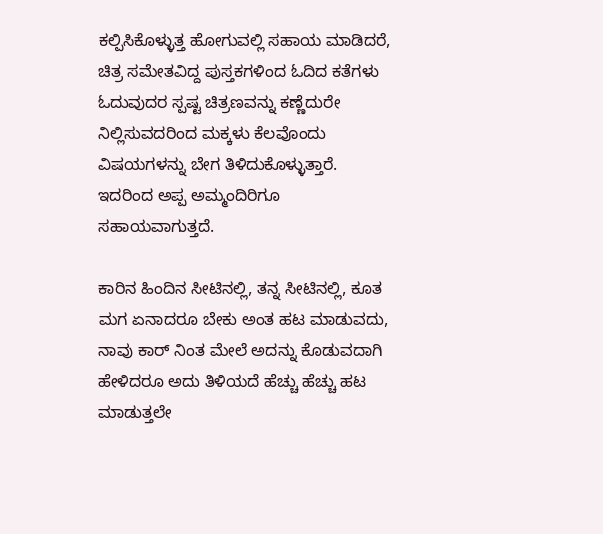ಕಲ್ಪಿಸಿಕೊಳ್ಳುತ್ತ ಹೋಗುವಲ್ಲಿ ಸಹಾಯ ಮಾಡಿದರೆ, ಚಿತ್ರ ಸಮೇತವಿದ್ದ ಪುಸ್ತಕಗಳಿಂದ ಓದಿದ ಕತೆಗಳು ಓದುವುದರ ಸ್ಪಷ್ಟ ಚಿತ್ರಣವನ್ನು ಕಣ್ಣೆದುರೇ ನಿಲ್ಲಿಸುವದರಿಂದ ಮಕ್ಕಳು ಕೆಲವೊಂದು ವಿಷಯಗಳನ್ನು ಬೇಗ ತಿಳಿದುಕೊಳ್ಳುತ್ತಾರೆ. ಇದರಿಂದ ಅಪ್ಪ ಅಮ್ಮಂದಿರಿಗೂ ಸಹಾಯವಾಗುತ್ತದೆ.

ಕಾರಿನ ಹಿಂದಿನ ಸೀಟಿನಲ್ಲಿ, ತನ್ನ ಸೀಟಿನಲ್ಲಿ, ಕೂತ ಮಗ ಏನಾದರೂ ಬೇಕು ಅಂತ ಹಟ ಮಾಡುವದು, ನಾವು ಕಾರ್ ನಿಂತ ಮೇಲೆ ಅದನ್ನು ಕೊಡುವದಾಗಿ ಹೇಳಿದರೂ ಅದು ತಿಳಿಯದೆ ಹೆಚ್ಚು ಹೆಚ್ಚು ಹಟ ಮಾಡುತ್ತಲೇ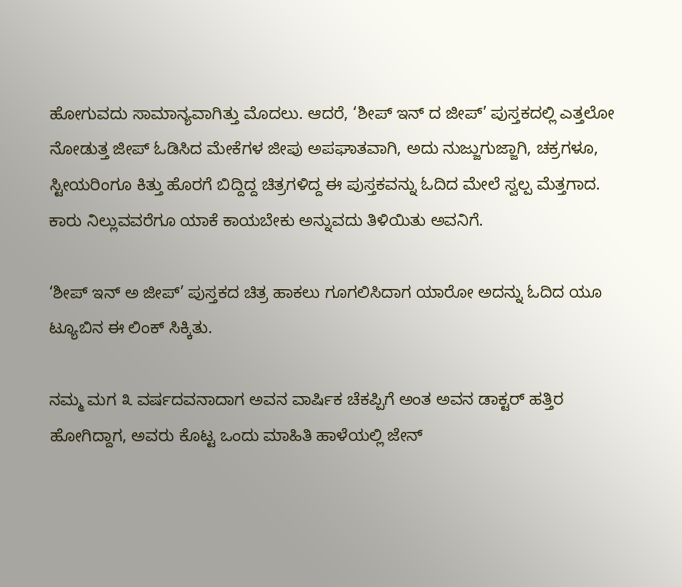ಹೋಗುವದು ಸಾಮಾನ್ಯವಾಗಿತ್ತು ಮೊದಲು. ಆದರೆ, ‘ಶೀಪ್ ಇನ್ ದ ಜೀಪ್’ ಪುಸ್ತಕದಲ್ಲಿ ಎತ್ತಲೋ ನೋಡುತ್ತ ಜೀಪ್ ಓಡಿಸಿದ ಮೇಕೆಗಳ ಜೀಪು ಅಪಘಾತವಾಗಿ, ಅದು ನುಜ್ಜುಗುಜ್ಜಾಗಿ, ಚಕ್ರಗಳೂ, ಸ್ಟೀಯರಿಂಗೂ ಕಿತ್ತು ಹೊರಗೆ ಬಿದ್ದಿದ್ದ ಚಿತ್ರಗಳಿದ್ದ ಈ ಪುಸ್ತಕವನ್ನು ಓದಿದ ಮೇಲೆ ಸ್ವಲ್ಪ ಮೆತ್ತಗಾದ. ಕಾರು ನಿಲ್ಲುವವರೆಗೂ ಯಾಕೆ ಕಾಯಬೇಕು ಅನ್ನುವದು ತಿಳಿಯಿತು ಅವನಿಗೆ.

‘ಶೀಪ್ ಇನ್ ಅ ಜೀಪ್’ ಪುಸ್ತಕದ ಚಿತ್ರ ಹಾಕಲು ಗೂಗಲಿಸಿದಾಗ ಯಾರೋ ಅದನ್ನು ಓದಿದ ಯೂ ಟ್ಯೂಬಿನ ಈ ಲಿಂಕ್ ಸಿಕ್ಕಿತು.

ನಮ್ಮ ಮಗ ೩ ವರ್ಷದವನಾದಾಗ ಅವನ ವಾರ್ಷಿಕ ಚೆಕಪ್ಪಿಗೆ ಅಂತ ಅವನ ಡಾಕ್ಟರ್ ಹತ್ತಿರ ಹೋಗಿದ್ದಾಗ, ಅವರು ಕೊಟ್ಟ ಒಂದು ಮಾಹಿತಿ ಹಾಳೆಯಲ್ಲಿ ಜೇನ್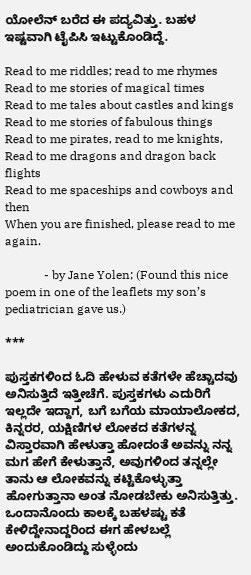ಯೋಲೆನ್ ಬರೆದ ಈ ಪದ್ಯವಿತ್ತು. ಬಹಳ ಇಷ್ಟವಾಗಿ ಟೈಪಿಸಿ ಇಟ್ಟುಕೊಂಡಿದ್ದೆ.

Read to me riddles; read to me rhymes
Read to me stories of magical times
Read to me tales about castles and kings
Read to me stories of fabulous things
Read to me pirates, read to me knights,
Read to me dragons and dragon back flights
Read to me spaceships and cowboys and then
When you are finished, please read to me again.

             - by Jane Yolen; (Found this nice poem in one of the leaflets my son’s pediatrician gave us.)

***

ಪುಸ್ತಕಗಳಿಂದ ಓದಿ ಹೇಳುವ ಕತೆಗಳೇ ಹೆಚ್ಚಾದವು ಅನಿಸುತ್ತಿದೆ ಇತ್ತೀಚೆಗೆ. ಪುಸ್ತಕಗಳು ಎದುರಿಗೆ ಇಲ್ಲದೇ ಇದ್ದಾಗ, ಬಗೆ ಬಗೆಯ ಮಾಯಾಲೋಕದ, ಕಿನ್ನರರ, ಯಕ್ಷಿಣಿಗಳ ಲೋಕದ ಕತೆಗಳನ್ನ ವಿಸ್ತಾರವಾಗಿ ಹೇಳುತ್ತಾ ಹೋದಂತೆ ಅವನ್ನು ನನ್ನ ಮಗ ಹೇಗೆ ಕೇಳುತ್ತಾನೆ, ಅವುಗಳಿಂದ ತನ್ನಲ್ಲೇ ತಾನು ಆ ಲೋಕವನ್ನು ಕಟ್ಟಿಕೊಳ್ಳುತ್ತಾ ಹೋಗುತ್ತಾನಾ ಅಂತ ನೋಡಬೇಕು ಅನಿಸುತ್ತಿತ್ತು. ಒಂದಾನೊಂದು ಕಾಲಕ್ಕೆ ಬಹಳಷ್ಟು ಕತೆ ಕೇಳಿದ್ದೇನಾದ್ದರಿಂದ ಈಗ ಹೇಳಬಲ್ಲೆ ಅಂದುಕೊಂಡಿದ್ದು ಸುಳ್ಳೆಂದು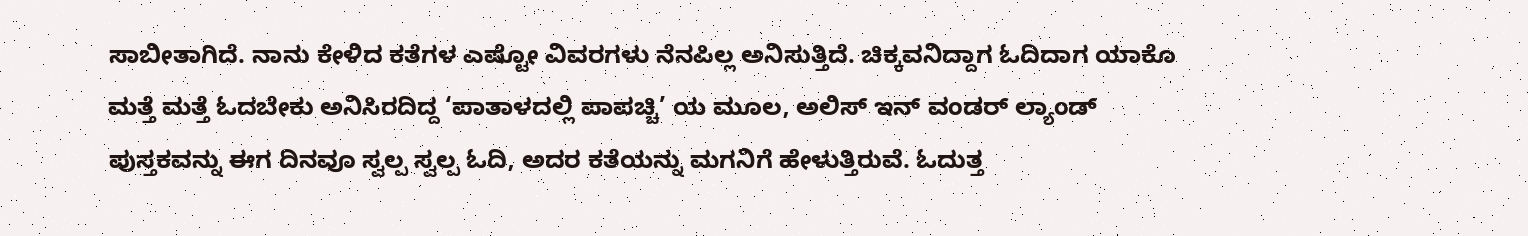ಸಾಬೀತಾಗಿದೆ. ನಾನು ಕೇಳಿದ ಕತೆಗಳ ಎಷ್ಟೋ ವಿವರಗಳು ನೆನಪಿಲ್ಲ ಅನಿಸುತ್ತಿದೆ. ಚಿಕ್ಕವನಿದ್ದಾಗ ಓದಿದಾಗ ಯಾಕೊ ಮತ್ತೆ ಮತ್ತೆ ಓದಬೇಕು ಅನಿಸಿರದಿದ್ದ ‘ಪಾತಾಳದಲ್ಲಿ ಪಾಪಚ್ಚಿ’ ಯ ಮೂಲ, ಅಲಿಸ್ ಇನ್ ವಂಡರ್ ಲ್ಯಾಂಡ್ ಪುಸ್ತಕವನ್ನು ಈಗ ದಿನವೂ ಸ್ವಲ್ಪ ಸ್ವಲ್ಪ ಓದಿ, ಅದರ ಕತೆಯನ್ನು ಮಗನಿಗೆ ಹೇಳುತ್ತಿರುವೆ. ಓದುತ್ತ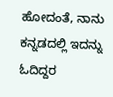ಹೋದಂತೆ, ನಾನು ಕನ್ನಡದಲ್ಲಿ ಇದನ್ನು ಓದಿದ್ದರ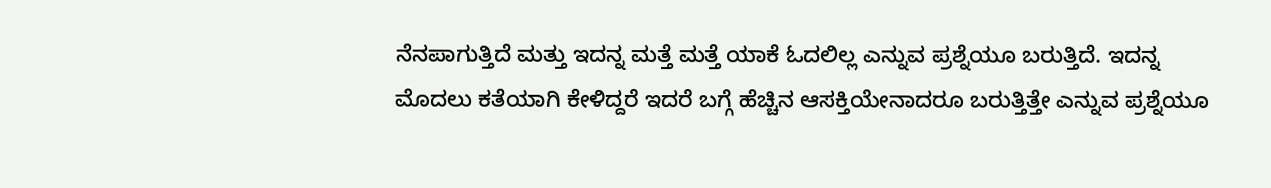ನೆನಪಾಗುತ್ತಿದೆ ಮತ್ತು ಇದನ್ನ ಮತ್ತೆ ಮತ್ತೆ ಯಾಕೆ ಓದಲಿಲ್ಲ ಎನ್ನುವ ಪ್ರಶ್ನೆಯೂ ಬರುತ್ತಿದೆ. ಇದನ್ನ ಮೊದಲು ಕತೆಯಾಗಿ ಕೇಳಿದ್ದರೆ ಇದರೆ ಬಗ್ಗೆ ಹೆಚ್ಚಿನ ಆಸಕ್ತಿಯೇನಾದರೂ ಬರುತ್ತಿತ್ತೇ ಎನ್ನುವ ಪ್ರಶ್ನೆಯೂ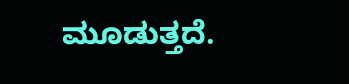ಮೂಡುತ್ತದೆ.